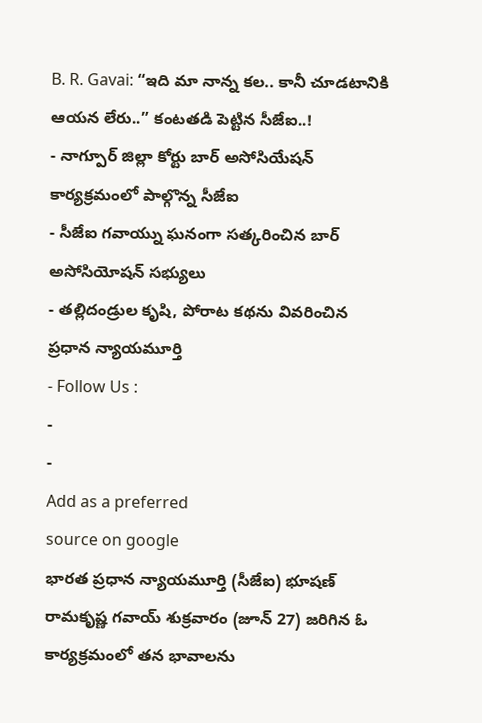B. R. Gavai: “ఇది మా నాన్న కల.. కానీ చూడటానికి ఆయన లేరు..” కంటతడి పెట్టిన సీజేఐ..!
- నాగ్పూర్ జిల్లా కోర్టు బార్ అసోసియేషన్ కార్యక్రమంలో పాల్గొన్న సీజేఐ
- సీజేఐ గవాయ్ను ఘనంగా సత్కరించిన బార్ అసోసియోషన్ సభ్యులు
- తల్లిదండ్రుల కృషి, పోరాట కథను వివరించిన ప్రధాన న్యాయమూర్తి
- Follow Us :
-
-
Add as a preferred
source on google
భారత ప్రధాన న్యాయమూర్తి (సీజేఐ) భూషణ్ రామకృష్ణ గవాయ్ శుక్రవారం (జూన్ 27) జరిగిన ఓ కార్యక్రమంలో తన భావాలను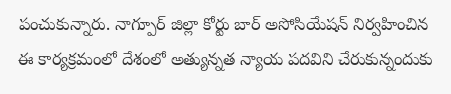పంచుకున్నారు. నాగ్పూర్ జిల్లా కోర్టు బార్ అసోసియేషన్ నిర్వహించిన ఈ కార్యక్రమంలో దేశంలో అత్యున్నత న్యాయ పదవిని చేరుకున్నందుకు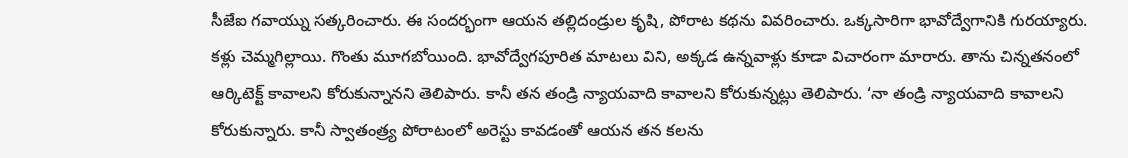సీజేఐ గవాయ్ను సత్కరించారు. ఈ సందర్భంగా ఆయన తల్లిదండ్రుల కృషి, పోరాట కథను వివరించారు. ఒక్కసారిగా భావోద్వేగానికి గురయ్యారు. కళ్లు చెమ్మగిల్లాయి. గొంతు మూగబోయింది. భావోద్వేగపూరిత మాటలు విని, అక్కడ ఉన్నవాళ్లు కూడా విచారంగా మారారు. తాను చిన్నతనంలో ఆర్కిటెక్ట్ కావాలని కోరుకున్నానని తెలిపారు. కానీ తన తండ్రి న్యాయవాది కావాలని కోరుకున్నట్లు తెలిపారు. ‘నా తండ్రి న్యాయవాది కావాలని కోరుకున్నారు. కానీ స్వాతంత్ర్య పోరాటంలో అరెస్టు కావడంతో ఆయన తన కలను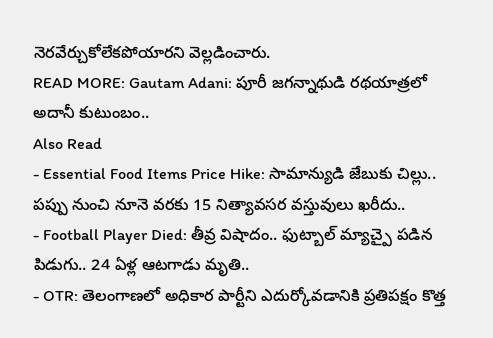నెరవేర్చుకోలేకపోయారని వెల్లడించారు.
READ MORE: Gautam Adani: పూరీ జగన్నాథుడి రథయాత్రలో అదానీ కుటుంబం..
Also Read
- Essential Food Items Price Hike: సామాన్యుడి జేబుకు చిల్లు.. పప్పు నుంచి నూనె వరకు 15 నిత్యావసర వస్తువులు ఖరీదు..
- Football Player Died: తీవ్ర విషాదం.. ఫుట్బాల్ మ్యాచ్పై పడిన పిడుగు.. 24 ఏళ్ల ఆటగాడు మృతి..
- OTR: తెలంగాణలో అధికార పార్టీని ఎదుర్కోవడానికి ప్రతిపక్షం కొత్త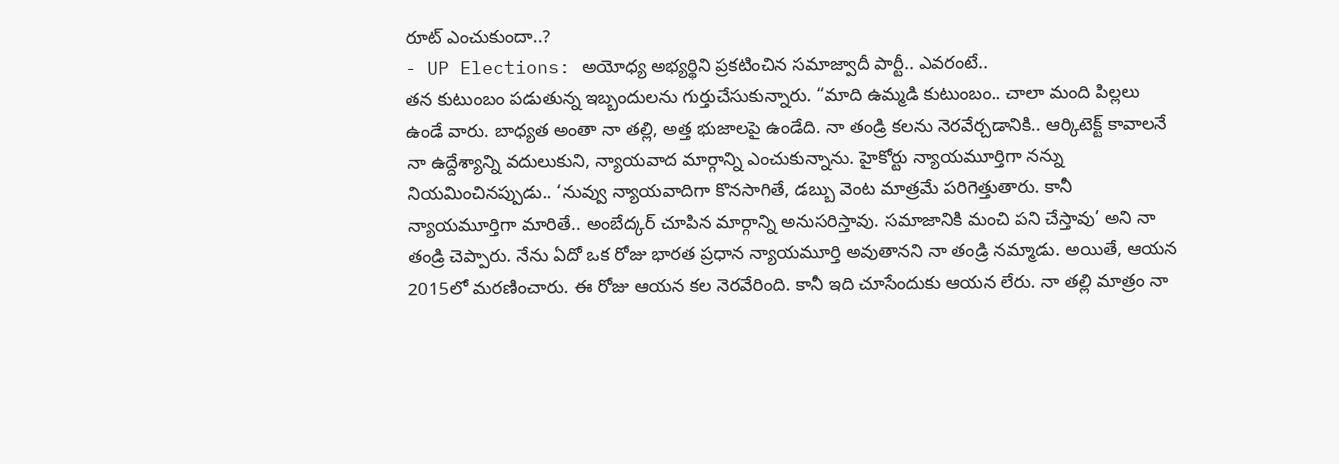రూట్ ఎంచుకుందా..?
- UP Elections: అయోధ్య అభ్యర్థిని ప్రకటించిన సమాజ్వాదీ పార్టీ.. ఎవరంటే..
తన కుటుంబం పడుతున్న ఇబ్బందులను గుర్తుచేసుకున్నారు. “మాది ఉమ్మడి కుటుంబం.. చాలా మంది పిల్లలు ఉండే వారు. బాధ్యత అంతా నా తల్లి, అత్త భుజాలపై ఉండేది. నా తండ్రి కలను నెరవేర్చడానికి.. ఆర్కిటెక్ట్ కావాలనే నా ఉద్దేశ్యాన్ని వదులుకుని, న్యాయవాద మార్గాన్ని ఎంచుకున్నాను. హైకోర్టు న్యాయమూర్తిగా నన్ను నియమించినప్పుడు.. ‘నువ్వు న్యాయవాదిగా కొనసాగితే, డబ్బు వెంట మాత్రమే పరిగెత్తుతారు. కానీ న్యాయమూర్తిగా మారితే.. అంబేద్కర్ చూపిన మార్గాన్ని అనుసరిస్తావు. సమాజానికి మంచి పని చేస్తావు’ అని నా తండ్రి చెప్పారు. నేను ఏదో ఒక రోజు భారత ప్రధాన న్యాయమూర్తి అవుతానని నా తండ్రి నమ్మాడు. అయితే, ఆయన 2015లో మరణించారు. ఈ రోజు ఆయన కల నెరవేరింది. కానీ ఇది చూసేందుకు ఆయన లేరు. నా తల్లి మాత్రం నా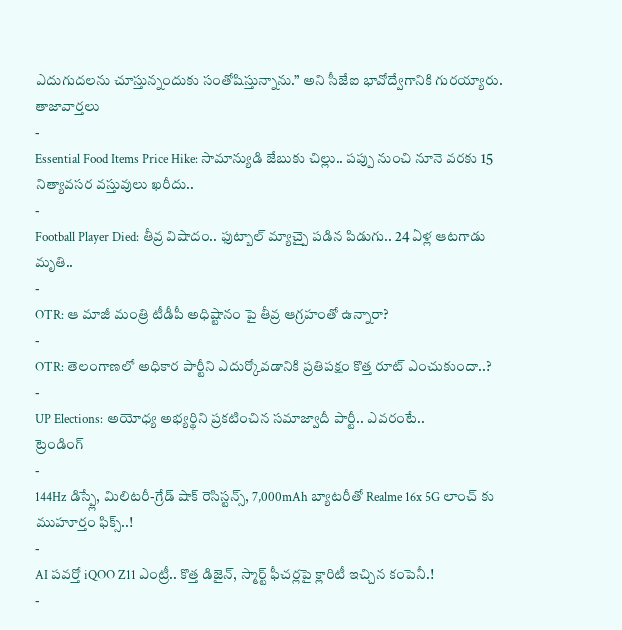ఎదుగుదలను చూస్తున్నందుకు సంతోషిస్తున్నాను.” అని సీజేఐ భావోద్వేగానికి గురయ్యారు.
తాజావార్తలు
-
Essential Food Items Price Hike: సామాన్యుడి జేబుకు చిల్లు.. పప్పు నుంచి నూనె వరకు 15 నిత్యావసర వస్తువులు ఖరీదు..
-
Football Player Died: తీవ్ర విషాదం.. ఫుట్బాల్ మ్యాచ్పై పడిన పిడుగు.. 24 ఏళ్ల ఆటగాడు మృతి..
-
OTR: ఆ మాజీ మంత్రి టీడీపీ అధిష్టానం పై తీవ్ర ఆగ్రహంతో ఉన్నారా?
-
OTR: తెలంగాణలో అధికార పార్టీని ఎదుర్కోవడానికి ప్రతిపక్షం కొత్త రూట్ ఎంచుకుందా..?
-
UP Elections: అయోధ్య అభ్యర్థిని ప్రకటించిన సమాజ్వాదీ పార్టీ.. ఎవరంటే..
ట్రెండింగ్
-
144Hz డిస్ప్లే, మిలిటరీ-గ్రేడ్ షాక్ రెసిస్టన్స్, 7,000mAh బ్యాటరీతో Realme 16x 5G లాంచ్ కు ముహూర్తం ఫిక్స్..!
-
AI పవర్తో iQOO Z11 ఎంట్రీ.. కొత్త డిజైన్, స్మార్ట్ ఫీచర్లపై క్లారిటీ ఇచ్చిన కంపెనీ.!
-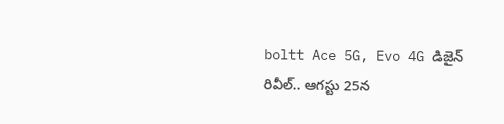boltt Ace 5G, Evo 4G డిజైన్ రివీల్.. ఆగస్టు 25న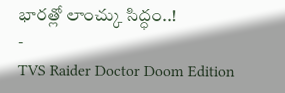భారత్లో లాంచ్కు సిద్ధం..!
-
TVS Raider Doctor Doom Edition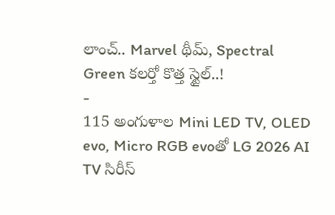లాంచ్.. Marvel థీమ్, Spectral Green కలర్తో కొత్త స్టైల్..!
-
115 అంగుళాల Mini LED TV, OLED evo, Micro RGB evoతో LG 2026 AI TV సిరీస్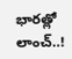భారత్లో లాంచ్..!